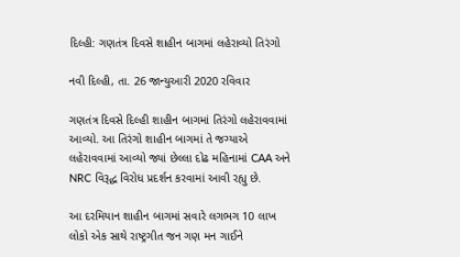દિલ્હી: ગણતંત્ર દિવસે શાહીન બાગમાં લહેરાવ્યો તિરંગો

નવી દિલ્હી, તા. 26 જાન્યુઆરી 2020 રવિવાર

ગણતંત્ર દિવસે દિલ્હી શાહીન બાગમાં તિરંગો લહેરાવવામાં આવ્યો. આ તિરંગો શાહીન બાગમાં તે જગ્યાએ લહેરાવવામાં આવ્યો જ્યાં છેલ્લા દોઢ મહિનામાં CAA અને NRC વિરૂદ્ધ વિરોધ પ્રદર્શન કરવામાં આવી રહ્યુ છે.

આ દરમિયાન શાહીન બાગમાં સવારે લગભગ 10 લાખ લોકો એક સાથે રાષ્ટ્રગીત જન ગણ મન ગાઈને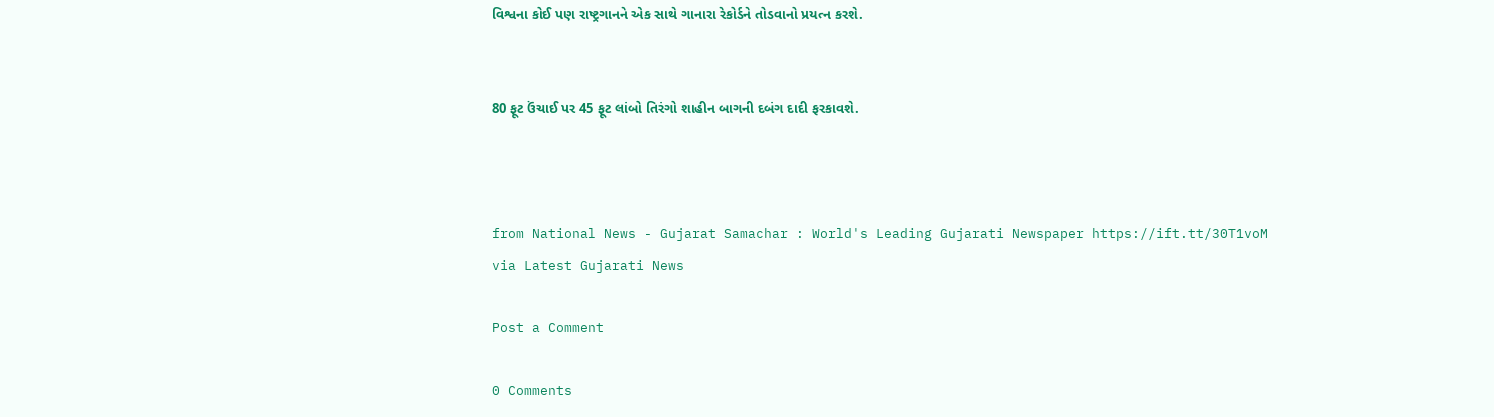વિશ્વના કોઈ પણ રાષ્ટ્રગાનને એક સાથે ગાનારા રેકોર્ડને તોડવાનો પ્રયત્ન કરશે.


80 ફૂટ ઉંચાઈ પર 45 ફૂટ લાંબો તિરંગો શાહીન બાગની દબંગ દાદી ફરકાવશે.



from National News - Gujarat Samachar : World's Leading Gujarati Newspaper https://ift.tt/30T1voM
via Latest Gujarati News

Post a Comment

0 Comments